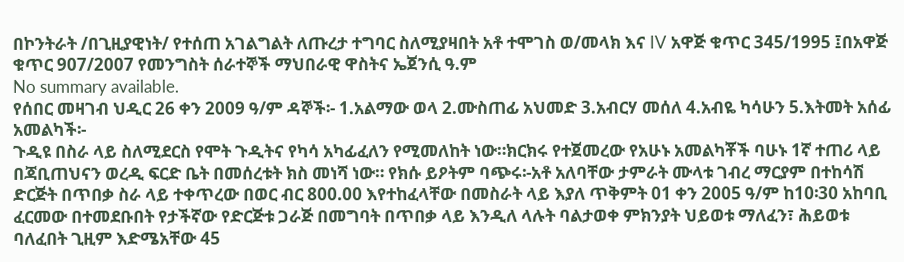በኮንትራት /በጊዚያዊነት/ የተሰጠ አገልግልት ለጡረታ ተግባር ስለሚያዛበት አቶ ተሞገስ ወ/መላክ እና IV አዋጅ ቁጥር 345/1995 ፤በአዋጅ ቁጥር 907/2007 የመንግስት ሰራተኞች ማህበራዊ ዋስትና ኤጀንሲ ዓ.ም
No summary available.
የሰበር መዛገብ ህዲር 26 ቀን 2009 ዓ/ም ዳኞች፡- 1.አልማው ወላ 2.ሙስጠፊ አህመድ 3.አብርሃ መሰለ 4.አብዬ ካሳሁን 5.እትመት አሰፊ አመልካች፡-
ጉዲዩ በስራ ላይ ስለሚደርስ የሞት ጉዲትና የካሳ አካፊፈለን የሚመለከት ነው።ክርክሩ የተጀመረው የአሁኑ አመልካቾች ባሁኑ 1ኛ ተጠሪ ላይ በጃቢጠህናን ወረዲ ፍርድ ቤት በመሰረቱት ክስ መነሻ ነው። የክሱ ይዖትም ባጭሩ፡-አቶ አለባቸው ታምራት ሙላቱ ገብረ ማርያም በተከሳሽ ድርጅት በጥበቃ ስራ ላይ ተቀጥረው በወር ብር 800.00 እየተከፈላቸው በመስራት ላይ እያለ ጥቅምት 01 ቀን 2005 ዓ/ም ከ10፡30 አከባቢ ፈርመው በተመደቡበት የታችኛው የድርጅቱ ጋራጅ በመግባት በጥበቃ ላይ እንዲለ ላሉት ባልታወቀ ምክንያት ህይወቱ ማለፈን፣ ሕይወቱ ባለፈበት ጊዚም እድሜአቸው 45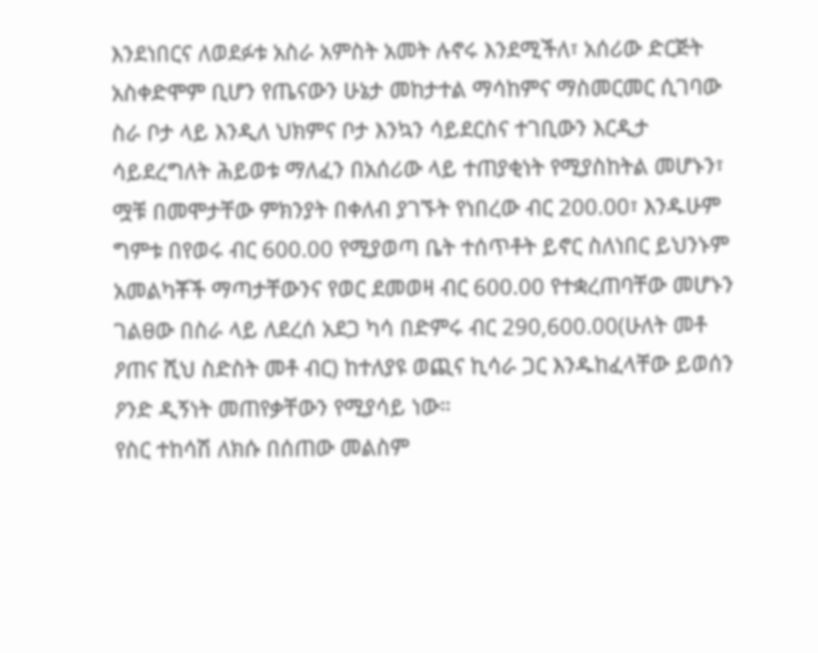እንደነበርና ለወደፉቱ አስራ አምስት አመት ሉኖሩ እንደሚችለ፣ አሰሪው ድርጅት አስቀድሞም ቢሆን የጤናውን ሁኔታ መከታተል ማሳከምና ማስመርመር ሲገባው ስራ ቦታ ላይ እንዲለ ህክምና ቦታ እንኳን ሳይደርስና ተገቢውን እርዲታ ሳይደረግለት ሕይወቱ ማለፈን በአሰሪው ላይ ተጠያቂነት የሚያስከትል መሆኑን፣ ሟቹ በመሞታቸው ምክንያት በቀለብ ያገኙት የነበረው ብር 200.00፣ እንዱሁም ግምቱ በየወሩ ብር 600.00 የሚያወጣ ቤት ተሰጥቶት ይኖር ስለነበር ይህንኑም አመልካቾች ማጣታቸውንና የወር ደመወዛ ብር 600.00 የተቋረጠባቸው መሆኑን ገልፀው በስራ ላይ ለደረሰ አደጋ ካሳ በድምሩ ብር 290,600.00(ሁለት መቶ ዖጠና ሺህ ስድስት መቶ ብር) ከተለያዩ ወጪና ኪሳራ ጋር እንዱከፈላቸው ይወሰን ዖንድ ዲኝነት መጠየቃቸውን የሚያሳይ ነው።
የስር ተከሳሽ ለክሱ በሰጠው መልስም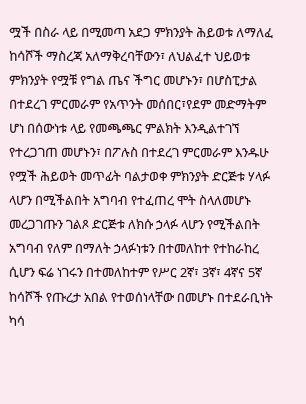ሟች በስራ ላይ በሚመጣ አደጋ ምክንያት ሕይወቱ ለማለፈ ከሳሾች ማስረጃ አለማቅረባቸውን፣ ለህልፈተ ህይወቱ ምክንያት የሟቹ የግል ጤና ችግር መሆኑን፣ በሆስፒታል በተደረገ ምርመራም የአጥንት መሰበር፣የደም መድማትም ሆነ በሰውነቱ ላይ የመጫጫር ምልክት እንዲልተገኘ የተረጋገጠ መሆኑን፣ በፖሉስ በተደረገ ምርመራም እንዱሁ የሟች ሕይወት መጥፊት ባልታወቀ ምክንያት ድርጅቱ ሃላፉ ላሆን በሚችልበት አግባብ የተፈጠረ ሞት ስላለመሆኑ መረጋገጡን ገልጾ ድርጅቱ ለክሱ ኃላፉ ላሆን የሚችልበት አግባብ የለም በማለት ኃላፉነቱን በተመለከተ የተከራከረ ሲሆን ፍሬ ነገሩን በተመለከተም የሥር 2ኛ፣ 3ኛ፣ 4ኛና 5ኛ ከሳሾች የጡረታ አበል የተወሰነላቸው በመሆኑ በተደራቢነት ካሳ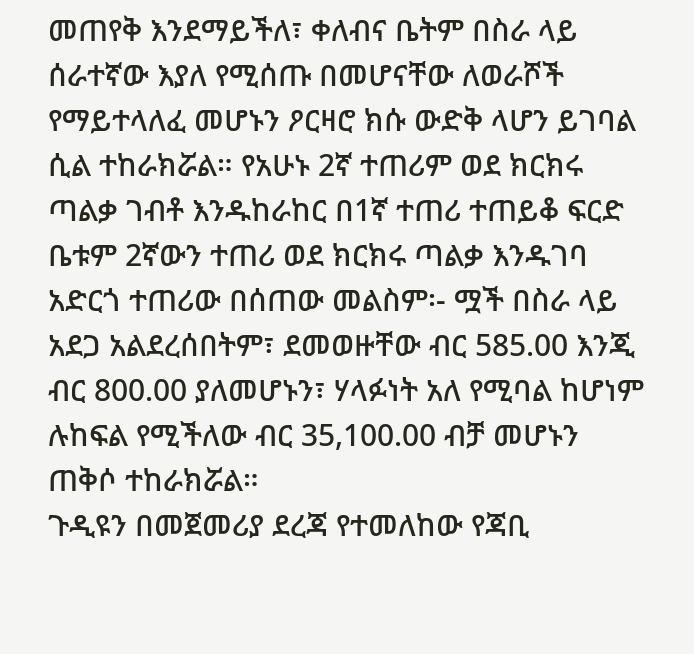መጠየቅ እንደማይችለ፣ ቀለብና ቤትም በስራ ላይ ሰራተኛው እያለ የሚሰጡ በመሆናቸው ለወራሾች የማይተላለፈ መሆኑን ዖርዛሮ ክሱ ውድቅ ላሆን ይገባል ሲል ተከራክሯል። የአሁኑ 2ኛ ተጠሪም ወደ ክርክሩ ጣልቃ ገብቶ እንዱከራከር በ1ኛ ተጠሪ ተጠይቆ ፍርድ ቤቱም 2ኛውን ተጠሪ ወደ ክርክሩ ጣልቃ እንዱገባ አድርጎ ተጠሪው በሰጠው መልስም፡- ሟች በስራ ላይ አደጋ አልደረሰበትም፣ ደመወዙቸው ብር 585.00 እንጂ ብር 800.00 ያለመሆኑን፣ ሃላፉነት አለ የሚባል ከሆነም ሉከፍል የሚችለው ብር 35,100.00 ብቻ መሆኑን ጠቅሶ ተከራክሯል።
ጉዲዩን በመጀመሪያ ደረጃ የተመለከው የጃቢ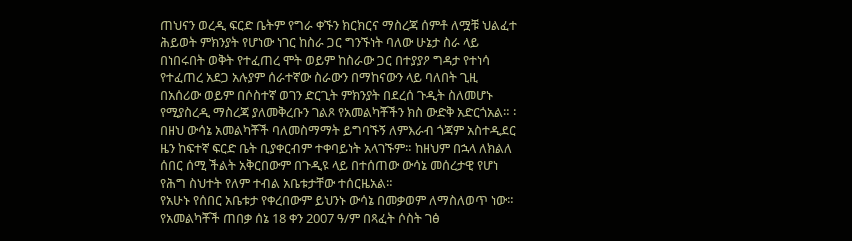ጠህናን ወረዲ ፍርድ ቤትም የግራ ቀኙን ክርክርና ማስረጃ ሰምቶ ለሟቹ ህልፈተ ሕይወት ምክንያት የሆነው ነገር ከስራ ጋር ግንኙነት ባለው ሁኔታ ስራ ላይ በነበሩበት ወቅት የተፈጠረ ሞት ወይም ከስራው ጋር በተያያዖ ግዳታ የተነሳ የተፈጠረ አደጋ አሉያም ሰራተኛው ስራውን በማከናውን ላይ ባለበት ጊዚ በአሰሪው ወይም በሶስተኛ ወገን ድርጊት ምክንያት በደረሰ ጉዲት ስለመሆኑ የሚያስረዲ ማስረጃ ያለመቅረቡን ገልጾ የአመልካቾችን ክስ ውድቅ አድርጎአል። ፡በዘህ ውሳኔ አመልካቾች ባለመስማማት ይግባኙኝ ለምእራብ ጎጃም አስተዲደር ዜን ከፍተኛ ፍርድ ቤት ቢያቀርብም ተቀባይነት አላገኙም። ከዘህም በኋላ ለክልለ ሰበር ሰሚ ችልት አቅርበውም በጉዲዩ ላይ በተሰጠው ውሳኔ መሰረታዊ የሆነ የሕግ ስህተት የለም ተብል አቤቱታቸው ተሰርዜአል።
የአሁኑ የሰበር አቤቱታ የቀረበውም ይህንኑ ውሳኔ በመቃወም ለማስለወጥ ነው።
የአመልካቾች ጠበቃ ሰኔ 18 ቀን 2007 ዓ/ም በጻፈት ሶስት ገፅ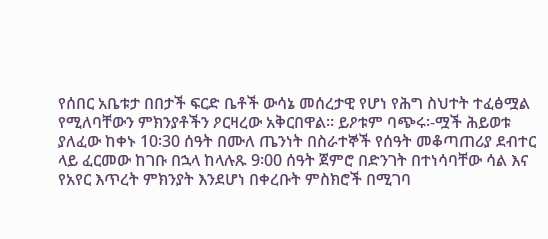የሰበር አቤቱታ በበታች ፍርድ ቤቶች ውሳኔ መሰረታዊ የሆነ የሕግ ስህተት ተፈፅሟል የሚለባቸውን ምክንያቶችን ዖርዛረው አቅርበዋል። ይዖቱም ባጭሩ፡-ሟች ሕይወቱ ያለፈው ከቀኑ 10፡30 ሰዓት በሙለ ጤንነት በስራተኞች የሰዓት መቆጣጠሪያ ደብተር ላይ ፈርመው ከገቡ በኋላ ከላሉጹ 9፡00 ሰዓት ጀምሮ በድንገት በተነሳባቸው ሳል እና የአየር እጥረት ምክንያት እንደሆነ በቀረቡት ምስክሮች በሚገባ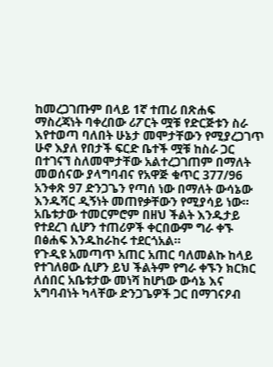ከመረጋገጡም በላይ 1ኛ ተጠሪ በጽሐፍ ማስረጃነት ባቀረበው ሪፖርት ሟቹ የድርጅቱን ስራ እየተወጣ ባለበት ሁኔታ መሞታቸውን የሚያረጋገጥ ሁኖ እያለ የበታች ፍርድ ቤተች ሟቹ ከስራ ጋር በተገናኘ ስለመሞታቸው አልተረጋገጠም በማለት መወሰናው ያላግባብና የአዋጅ ቁጥር 377/96 አንቀጽ 97 ድንጋጌን የጣሰ ነው በማለት ውሳኔው እንዱሻር ዲኝነት መጠየቃቸውን የሚያሳይ ነው። አቤቱታው ተመርምሮም በዘህ ችልት እንዱታይ የተደረገ ሲሆን ተጠሪዎች ቀርበውም ግራ ቀኙ በፅሐፍ እንዱከራከሩ ተደርጎአል።
የጉዲዩ አመጣጥ አጠር አጠር ባለመልኩ ከላይ የተገለፀው ሲሆን ይህ ችልትም የግራ ቀኙን ክርክር ለሰበር አቤቱታው መነሻ ከሆነው ውሳኔ እና አግባብነት ካላቸው ድንጋጌዎች ጋር በማገናዖብ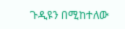ጉዲዩን በሚከተለው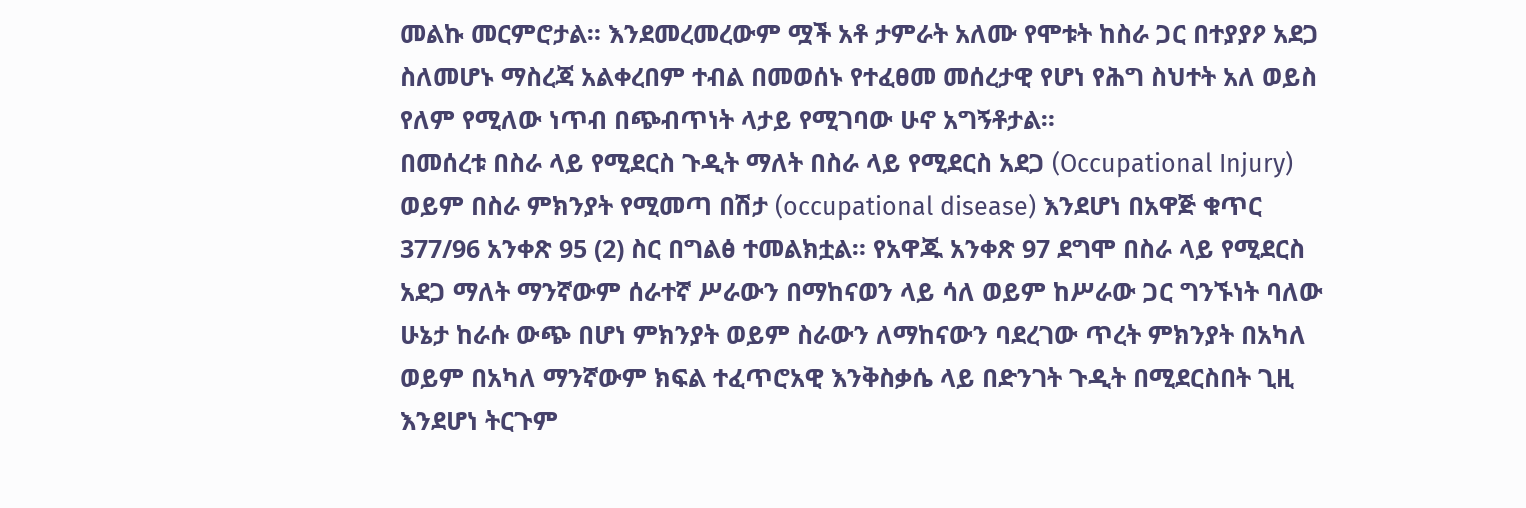መልኩ መርምሮታል። እንደመረመረውም ሟች አቶ ታምራት አለሙ የሞቱት ከስራ ጋር በተያያዖ አደጋ ስለመሆኑ ማስረጃ አልቀረበም ተብል በመወሰኑ የተፈፀመ መሰረታዊ የሆነ የሕግ ስህተት አለ ወይስ የለም የሚለው ነጥብ በጭብጥነት ላታይ የሚገባው ሁኖ አግኝቶታል።
በመሰረቱ በስራ ላይ የሚደርስ ጉዲት ማለት በስራ ላይ የሚደርስ አደጋ (Occupational Injury) ወይም በስራ ምክንያት የሚመጣ በሽታ (occupational disease) እንደሆነ በአዋጅ ቁጥር 377/96 አንቀጽ 95 (2) ስር በግልፅ ተመልክቷል። የአዋጁ አንቀጽ 97 ደግሞ በስራ ላይ የሚደርስ አደጋ ማለት ማንኛውም ሰራተኛ ሥራውን በማከናወን ላይ ሳለ ወይም ከሥራው ጋር ግንኙነት ባለው ሁኔታ ከራሱ ውጭ በሆነ ምክንያት ወይም ስራውን ለማከናውን ባደረገው ጥረት ምክንያት በአካለ ወይም በአካለ ማንኛውም ክፍል ተፈጥሮአዊ እንቅስቃሴ ላይ በድንገት ጉዲት በሚደርስበት ጊዚ እንደሆነ ትርጉም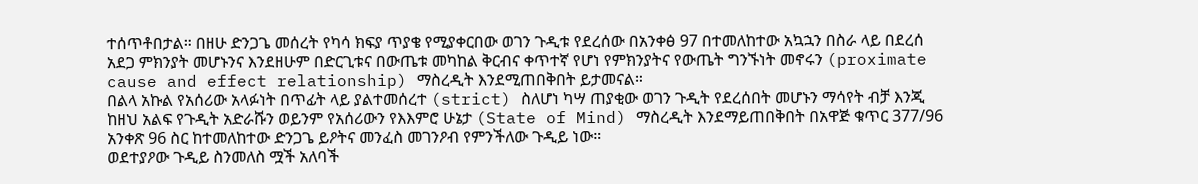ተሰጥቶበታል። በዘሁ ድንጋጌ መሰረት የካሳ ክፍያ ጥያቄ የሚያቀርበው ወገን ጉዲቱ የደረሰው በአንቀፅ 97 በተመለከተው አኳኋን በስራ ላይ በደረሰ አደጋ ምክንያት መሆኑንና እንደዘሁም በድርጊቱና በውጤቱ መካከል ቅርብና ቀጥተኛ የሆነ የምክንያትና የውጤት ግንኙነት መኖሩን (proximate cause and effect relationship) ማስረዲት እንደሚጠበቅበት ይታመናል።
በልላ አኩል የአሰሪው አላፉነት በጥፊት ላይ ያልተመሰረተ (strict) ስለሆነ ካሣ ጠያቂው ወገን ጉዲት የደረሰበት መሆኑን ማሳየት ብቻ እንጂ ከዘህ አልፍ የጉዲት አድራሹን ወይንም የአሰሪውን የእእምሮ ሁኔታ (State of Mind) ማስረዲት እንደማይጠበቅበት በአዋጅ ቁጥር 377/96 አንቀጽ 96 ስር ከተመለከተው ድንጋጌ ይዖትና መንፈስ መገንዖብ የምንችለው ጉዲይ ነው።
ወደተያዖው ጉዲይ ስንመለስ ሟች አለባች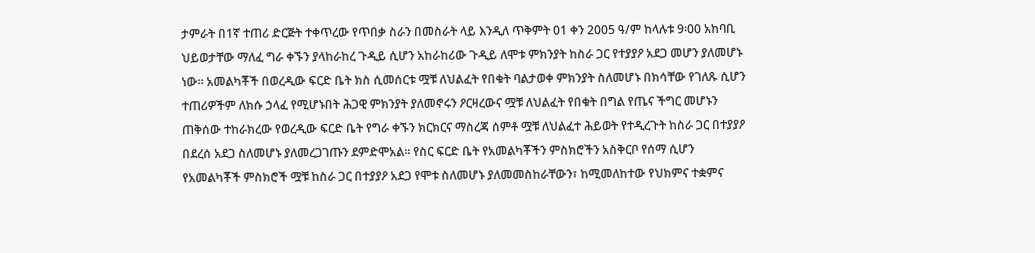ታምራት በ1ኛ ተጠሪ ድርጅት ተቀጥረው የጥበቃ ስራን በመስራት ላይ እንዲለ ጥቅምት 01 ቀን 2005 ዓ/ም ከላሉቱ 9፡00 አከባቢ ህይወታቸው ማለፈ ግራ ቀኙን ያላከራከረ ጉዲይ ሲሆን አከራከሪው ጉዲይ ለሞቱ ምክንያት ከስራ ጋር የተያያዖ አደጋ መሆን ያለመሆኑ ነው። አመልካቾች በወረዲው ፍርድ ቤት ክስ ሲመሰርቱ ሟቹ ለህልፈት የበቁት ባልታወቀ ምክንያት ስለመሆኑ በክሳቸው የገለጹ ሲሆን ተጠሪዎችም ለክሱ ኃላፈ የሚሆኑበት ሕጋዊ ምክንያት ያለመኖሩን ዖርዛረውና ሟቹ ለህልፈት የበቁት በግል የጤና ችግር መሆኑን ጠቅሰው ተከራክረው የወረዲው ፍርድ ቤት የግራ ቀኙን ክርክርና ማስረጃ ሰምቶ ሟቹ ለህልፈተ ሕይወት የተዲረጉት ከስራ ጋር በተያያዖ በደረሰ አደጋ ስለመሆኑ ያለመረጋገጡን ደምድሞአል። የስር ፍርድ ቤት የአመልካቾችን ምስክሮችን አስቅርቦ የሰማ ሲሆን የአመልካቾች ምስክሮች ሟቹ ከስራ ጋር በተያያዖ አደጋ የሞቱ ስለመሆኑ ያለመመስከራቸውን፣ ከሚመለከተው የህክምና ተቋምና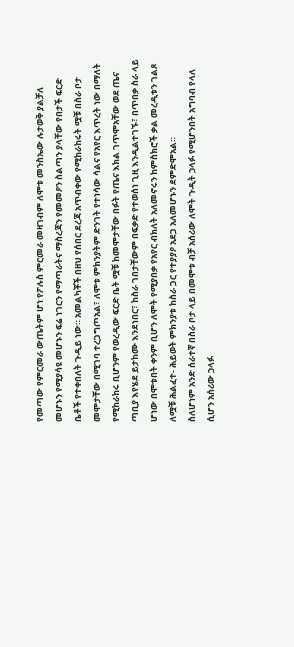የመጣው የምርመራ ውጤትም ሆነ የፖሉስ ምርመራ መዛገብም ለሞቱ መንስኤው ሉታወቅ ያልቻለ መሆኑን የሚያሳዩ መሆኑን ፍሬ ነገርን የማጣራትና ማስረጃን የመመዖን ስልጣን ያላቸው የበታች ፍርድ ቤቶች የተቀበለት ጉዲይ ነው። አመልካቾች በዘህ የሰበር ደረጃ አጥብቀው የሚከራከሩት ሟቹ በስራ ቦታ መሞታቸው በሚገባ ተረጋግጦአል፣ ለሞቱ ምክንያትም ድንገት የተነሳው ሳልና የአየር እጥረት ነው በማለት የሚከራከሩ ቢሆንም የወረዲው ፍርድ ቤት ሟቹ ከመሞታቸው በፉት የጤና እክል ገጥሞአቸው ወደ ጤና ጣቢያ እየሄደ ይታከሙ እንደነበር፣ ከስራ ገበታቸውም በፍቃድ የተወሰነ ጊዚ እንዲልተገኙ፣ በጥበቃ ስራ ላይ ሆነው በሞቱበት ቀንም ቢሆን ለሞት የሚያበቃ የአየር ብክለት አለመኖሩን ከምስክሮች ቃል መረዲቱን ገልጾ ለሟቹ ሕልፈተ- ሕይወት ምክንያቱ ከስራ ጋር የተያያዖ አደጋ አለመሆኑን ደምድሞአል።
ስለሆነም አንድ ሰራተኛ በስራ ቦታ ላይ በመሞቱ ብቻ አሰሪው ለሞት ጉዲት ኃላፉ የሚሆንበት አግባብ የላለ ሲሆን አሰሪው ኃላፉ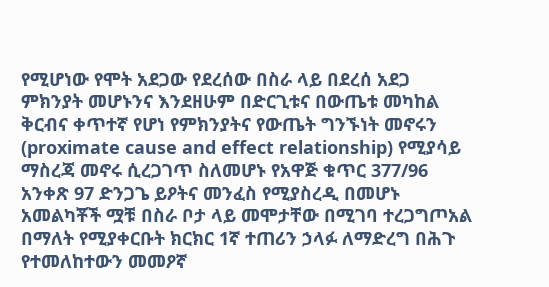የሚሆነው የሞት አደጋው የደረሰው በስራ ላይ በደረሰ አደጋ ምክንያት መሆኑንና እንደዘሁም በድርጊቱና በውጤቱ መካከል ቅርብና ቀጥተኛ የሆነ የምክንያትና የውጤት ግንኙነት መኖሩን (proximate cause and effect relationship) የሚያሳይ ማስረጃ መኖሩ ሲረጋገጥ ስለመሆኑ የአዋጅ ቁጥር 377/96 አንቀጽ 97 ድንጋጌ ይዖትና መንፈስ የሚያስረዲ በመሆኑ አመልካቾች ሟቹ በስራ ቦታ ላይ መሞታቸው በሚገባ ተረጋግጦአል በማለት የሚያቀርቡት ክርክር 1ኛ ተጠሪን ኃላፉ ለማድረግ በሕጉ የተመለከተውን መመዖኛ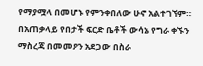የማያሟላ በመሆኑ የምንቀበለው ሁኖ አልተገኘም።
በአጠቃላይ የበታች ፍርድ ቤቶች ውሳኔ የግራ ቀኙን ማስረጃ በመመዖን አደጋው በስራ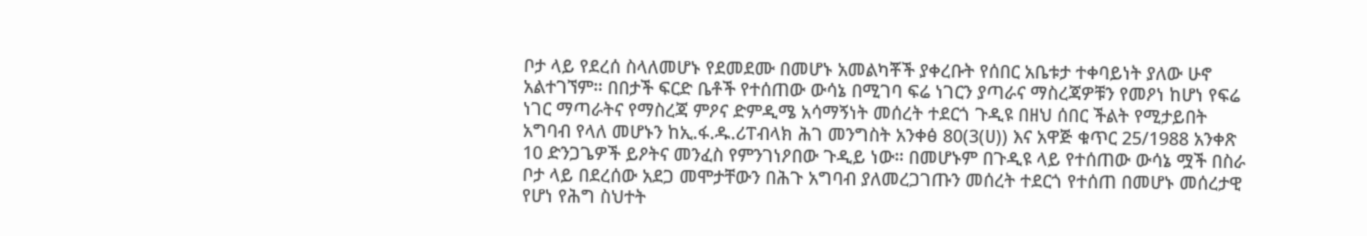ቦታ ላይ የደረሰ ስላለመሆኑ የደመደሙ በመሆኑ አመልካቾች ያቀረቡት የሰበር አቤቱታ ተቀባይነት ያለው ሁኖ አልተገኘም። በበታች ፍርድ ቤቶች የተሰጠው ውሳኔ በሚገባ ፍሬ ነገርን ያጣራና ማስረጃዎቹን የመዖነ ከሆነ የፍሬ ነገር ማጣራትና የማስረጃ ምዖና ድምዲሜ አሳማኝነት መሰረት ተደርጎ ጉዲዩ በዘህ ሰበር ችልት የሚታይበት አግባብ የላለ መሆኑን ከኢ.ፋ.ዱ.ሪፐብላክ ሕገ መንግስት አንቀፅ 80(3(ሀ)) እና አዋጅ ቁጥር 25/1988 አንቀጽ 10 ድንጋጌዎች ይዖትና መንፈስ የምንገነዖበው ጉዲይ ነው። በመሆኑም በጉዲዩ ላይ የተሰጠው ውሳኔ ሟች በስራ ቦታ ላይ በደረሰው አደጋ መሞታቸውን በሕጉ አግባብ ያለመረጋገጡን መሰረት ተደርጎ የተሰጠ በመሆኑ መሰረታዊ የሆነ የሕግ ስህተት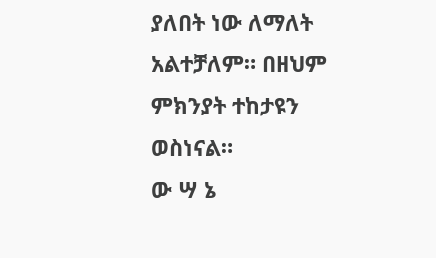ያለበት ነው ለማለት አልተቻለም። በዘህም ምክንያት ተከታዩን ወስነናል።
ው ሣ ኔ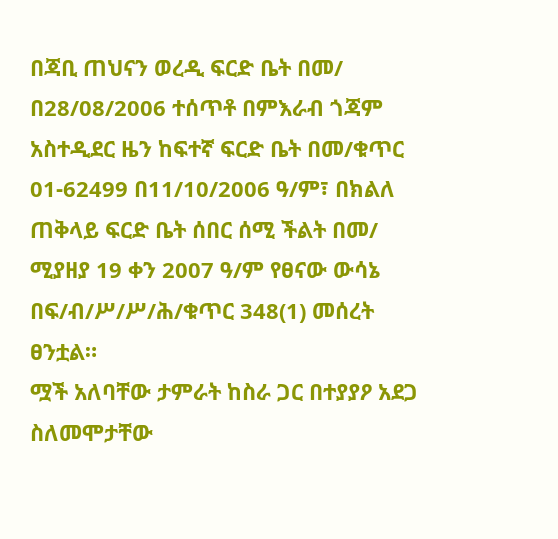በጃቢ ጠህናን ወረዲ ፍርድ ቤት በመ/ በ28/08/2006 ተሰጥቶ በምእራብ ጎጃም አስተዲደር ዜን ከፍተኛ ፍርድ ቤት በመ/ቁጥር 01-62499 በ11/10/2006 ዓ/ም፣ በክልለ ጠቅላይ ፍርድ ቤት ሰበር ሰሚ ችልት በመ/ ሚያዘያ 19 ቀን 2007 ዓ/ም የፀናው ውሳኔ በፍ/ብ/ሥ/ሥ/ሕ/ቁጥር 348(1) መሰረት ፀንቷል።
ሟች አለባቸው ታምራት ከስራ ጋር በተያያዖ አደጋ ስለመሞታቸው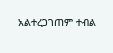አልተረጋገጠም ተብል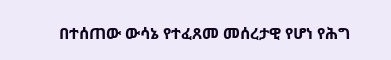በተሰጠው ውሳኔ የተፈጸመ መሰረታዊ የሆነ የሕግ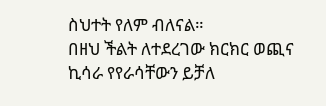ስህተት የለም ብለናል።
በዘህ ችልት ለተደረገው ክርክር ወጪና ኪሳራ የየራሳቸውን ይቻለ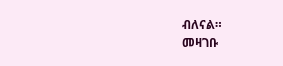ብለናል።
መዛገቡ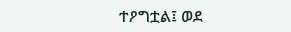ተዖግቷል፤ ወደ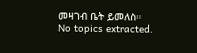መዛገብ ቤት ይመለስ።
No topics extracted.